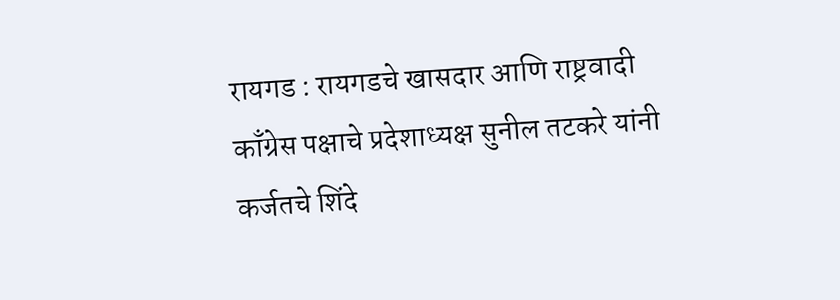रायगड : रायगडचे खासदार आणि राष्ट्रवादी काँग्रेस पक्षाचे प्रदेशाध्यक्ष सुनील तटकरे यांनी कर्जतचे शिंदे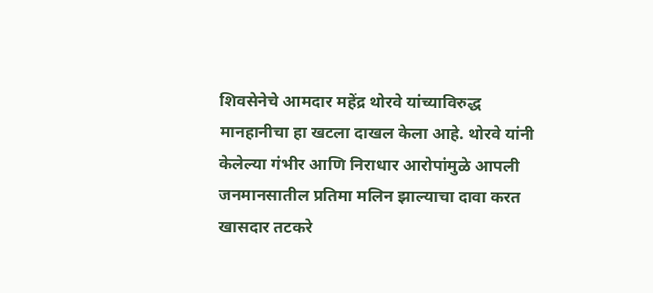शिवसेनेचे आमदार महेंद्र थोरवे यांच्याविरुद्ध मानहानीचा हा खटला दाखल केला आहे. थोरवे यांनी केलेल्या गंभीर आणि निराधार आरोपांमुळे आपली जनमानसातील प्रतिमा मलिन झाल्याचा दावा करत खासदार तटकरे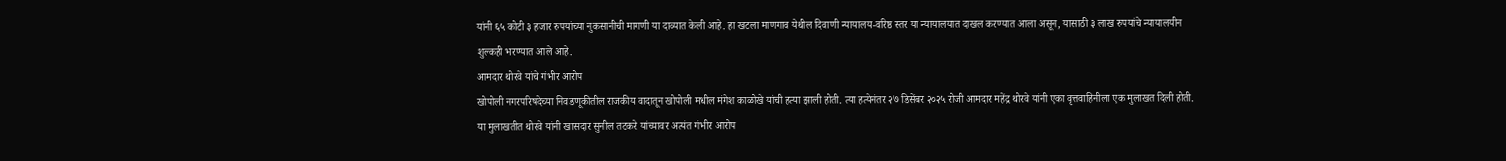यांनी ६५ कोटी ३ हजार रुपयांच्या नुकसानीची मागणी या दाव्यात केली आहे. हा खटला माणगाव येथील दिवाणी न्यायालय-वरिष्ठ स्तर या न्यायालयात दाखल करण्यात आला असून, यासाठी ३ लाख रुपयांचे न्यायालयीन शुल्कही भरण्यात आले आहे.
आमदार थोरवे यांचे गंभीर आरोप
खोपोली नगरपरिषदेच्या निवडणूकीतील राजकीय वादातून खोपोली मधील मंगेश काळोखे यांची हत्या झाली होती. त्या हत्येनंतर २७ डिसेंबर २०२५ रोजी आमदार महेंद्र थोरवे यांनी एका वृत्तवाहिनीला एक मुलाखत दिली होती. या मुलाखतीत थोरवे यांनी खासदार सुनील तटकरे यांच्यावर अत्यंत गंभीर आरोप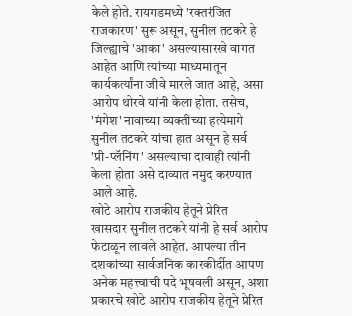केले होते. रायगडमध्ये 'रक्तरंजित राजकारण' सुरू असून, सुनील तटकरे हे जिल्ह्याचे 'आका' असल्यासारखे वागत आहेत आणि त्यांच्या माध्यमातून कार्यकर्त्यांना जीवे मारले जात आहे, असा आरोप थोरवे यांनी केला होता. तसेच, 'मंगेश' नावाच्या व्यक्तीच्या हत्येमागे सुनील तटकरे यांचा हात असून हे सर्व 'प्री-प्लॅनिंग' असल्याचा दावाही त्यांनी केला होता असे दाव्यात नमुद करण्यात आले आहे.
खोटे आरोप राजकीय हेतूने प्रेरित
खासदार सुनील तटकरे यांनी हे सर्व आरोप फेटाळून लावले आहेत. आपल्या तीन दशकांच्या सार्वजनिक कारकीर्दीत आपण अनेक महत्त्वाची पदे भूषवली असून, अशा प्रकारचे खोटे आरोप राजकीय हेतूने प्रेरित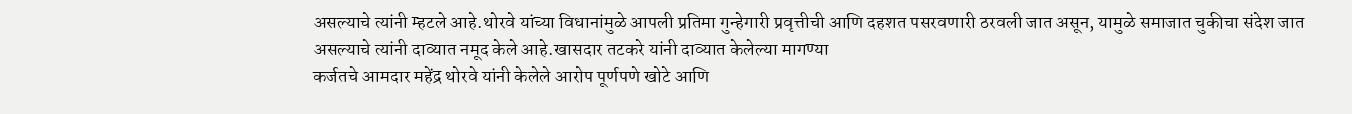असल्याचे त्यांनी म्हटले आहे.थोरवे यांच्या विधानांमुळे आपली प्रतिमा गुन्हेगारी प्रवृत्तीची आणि दहशत पसरवणारी ठरवली जात असून, यामुळे समाजात चुकीचा संदेश जात असल्याचे त्यांनी दाव्यात नमूद केले आहे.खासदार तटकरे यांनी दाव्यात केलेल्या मागण्या
कर्जतचे आमदार महेंद्र थोरवे यांनी केलेले आरोप पूर्णपणे खोटे आणि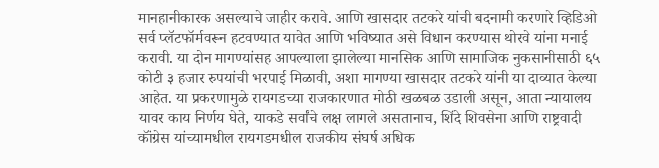मानहानीकारक असल्याचे जाहीर करावे. आणि खासदार तटकरे यांची बदनामी करणारे व्हिडिओ सर्व प्लॅटफॉर्मवरून हटवण्यात यावेत आणि भविष्यात असे विधान करण्यास थोरवे यांना मनाई करावी. या दोन मागण्यांसह आपल्याला झालेल्या मानसिक आणि सामाजिक नुकसानीसाठी ६५ कोटी ३ हजार रुपयांची भरपाई मिळावी, अशा मागण्या खासदार तटकरे यांनी या दाव्यात केल्या आहेत. या प्रकरणामुळे रायगडच्या राजकारणात मोठी खळबळ उडाली असून, आता न्यायालय यावर काय निर्णय घेते, याकडे सर्वांचे लक्ष लागले असतानाच, शिंदे शिवसेना आणि राष्ट्रवादी कॉंग्रेस यांच्यामधील रायगडमधील राजकीय संघर्ष अधिक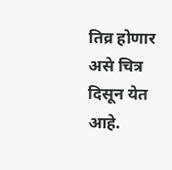तिव्र होणार असे चित्र दिसून येत आहे.